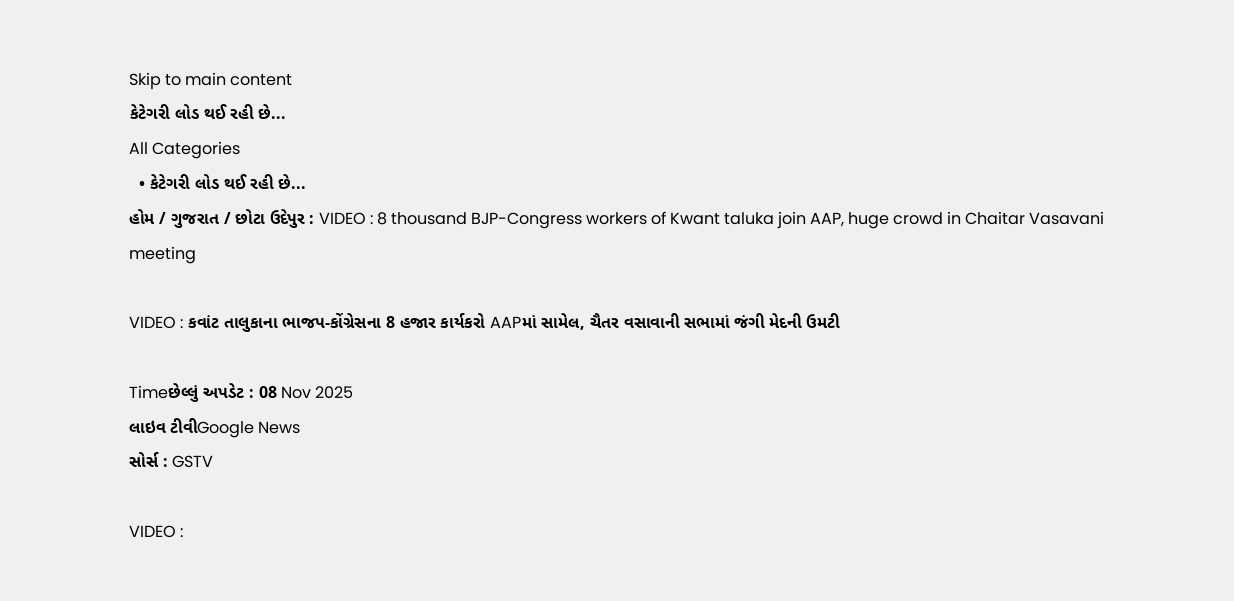Skip to main content
કેટેગરી લોડ થઈ રહી છે...
All Categories
  • કેટેગરી લોડ થઈ રહી છે...
હોમ / ગુજરાત / છોટા ઉદેપુર : VIDEO : 8 thousand BJP-Congress workers of Kwant taluka join AAP, huge crowd in Chaitar Vasavani meeting

VIDEO : કવાંટ તાલુકાના ભાજપ-કોંગ્રેસના 8 હજાર કાર્યકરો AAPમાં સામેલ, ચૈતર વસાવાની સભામાં જંગી મેદની ઉમટી

Timeછેલ્લું અપડેટ : 08 Nov 2025
લાઇવ ટીવીGoogle News
સોર્સ : GSTV

VIDEO :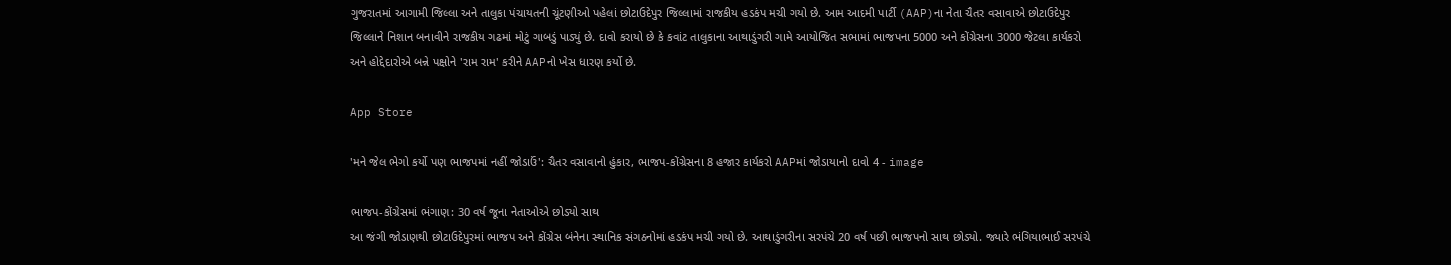ગુજરાતમાં આગામી જિલ્લા અને તાલુકા પંચાયતની ચૂંટણીઓ પહેલાં છોટાઉદેપુર જિલ્લામાં રાજકીય હડકંપ મચી ગયો છે. આમ આદમી પાર્ટી (AAP)ના નેતા ચૈતર વસાવાએ છોટાઉદેપુર જિલ્લાને નિશાન બનાવીને રાજકીય ગઢમાં મોટું ગાબડું પાડ્યું છે. દાવો કરાયો છે કે કવાંટ તાલુકાના આથાડુંગરી ગામે આયોજિત સભામાં ભાજપના 5000 અને કોંગ્રેસના 3000 જેટલા કાર્યકરો અને હોદ્દેદારોએ બન્ને પક્ષોને 'રામ રામ' કરીને AAPનો ખેસ ધારણ કર્યો છે.

App Store

'મને જેલ ભેગો કર્યો પણ ભાજપમાં નહીં જોડાઉં': ચૈતર વસાવાનો હુંકાર, ભાજપ-કોંગ્રેસના 8 હજાર કાર્યકરો AAPમાં જોડાયાનો દાવો 4 - image

ભાજપ-કોંગ્રેસમાં ભંગાણ: 30 વર્ષ જૂના નેતાઓએ છોડ્યો સાથ
આ જંગી જોડાણથી છોટાઉદેપુરમાં ભાજપ અને કોંગ્રેસ બંનેના સ્થાનિક સંગઠનોમાં હડકંપ મચી ગયો છે. આથાડુંગરીના સરપંચે 20 વર્ષ પછી ભાજપનો સાથ છોડ્યો. જ્યારે ભંગિયાભાઈ સરપંચે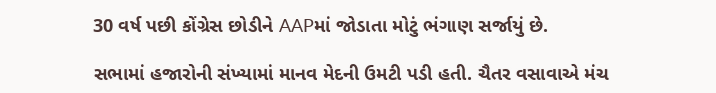30 વર્ષ પછી કોંગ્રેસ છોડીને AAPમાં જોડાતા મોટું ભંગાણ સર્જાયું છે.

સભામાં હજારોની સંખ્યામાં માનવ મેદની ઉમટી પડી હતી. ચૈતર વસાવાએ મંચ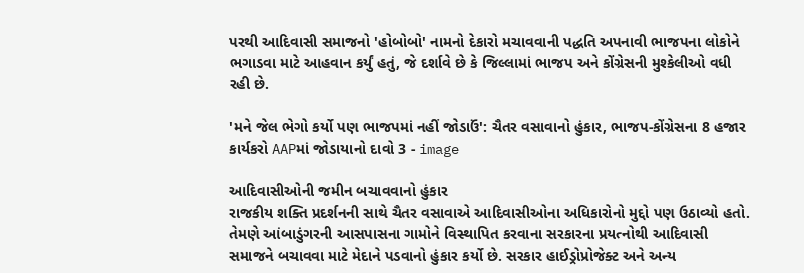પરથી આદિવાસી સમાજનો 'હોબોબો' નામનો દેકારો મચાવવાની પદ્ધતિ અપનાવી ભાજપના લોકોને ભગાડવા માટે આહવાન કર્યું હતું, જે દર્શાવે છે કે જિલ્લામાં ભાજપ અને કોંગ્રેસની મુશ્કેલીઓ વધી રહી છે.

'મને જેલ ભેગો કર્યો પણ ભાજપમાં નહીં જોડાઉં': ચૈતર વસાવાનો હુંકાર, ભાજપ-કોંગ્રેસના 8 હજાર કાર્યકરો AAPમાં જોડાયાનો દાવો 3 - image

આદિવાસીઓની જમીન બચાવવાનો હુંકાર
રાજકીય શક્તિ પ્રદર્શનની સાથે ચૈતર વસાવાએ આદિવાસીઓના અધિકારોનો મુદ્દો પણ ઉઠાવ્યો હતો. તેમણે આંબાડુંગરની આસપાસના ગામોને વિસ્થાપિત કરવાના સરકારના પ્રયત્નોથી આદિવાસી સમાજને બચાવવા માટે મેદાને પડવાનો હુંકાર કર્યો છે. સરકાર હાઈડ્રોપ્રોજેક્ટ અને અન્ય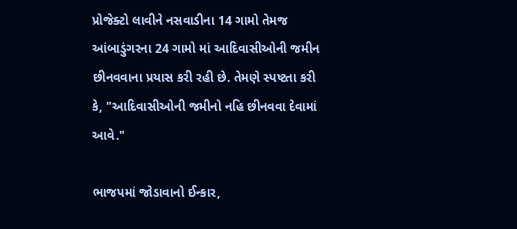પ્રોજેક્ટો લાવીને નસવાડીના 14 ગામો તેમજ આંબાડુંગરના 24 ગામો માં આદિવાસીઓની જમીન છીનવવાના પ્રયાસ કરી રહી છે. તેમણે સ્પષ્ટતા કરી કે, "આદિવાસીઓની જમીનો નહિ છીનવવા દેવામાં આવે."

ભાજપમાં જોડાવાનો ઈન્કાર,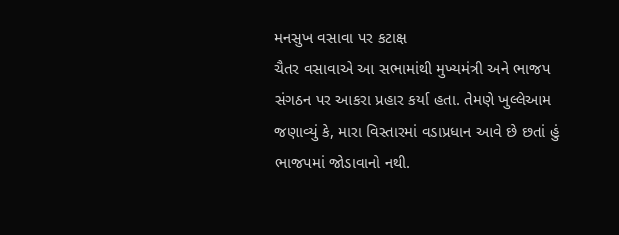મનસુખ વસાવા પર કટાક્ષ
ચૈતર વસાવાએ આ સભામાંથી મુખ્યમંત્રી અને ભાજપ સંગઠન પર આકરા પ્રહાર કર્યા હતા. તેમણે ખુલ્લેઆમ જણાવ્યું કે, મારા વિસ્તારમાં વડાપ્રધાન આવે છે છતાં હું ભાજપમાં જોડાવાનો નથી.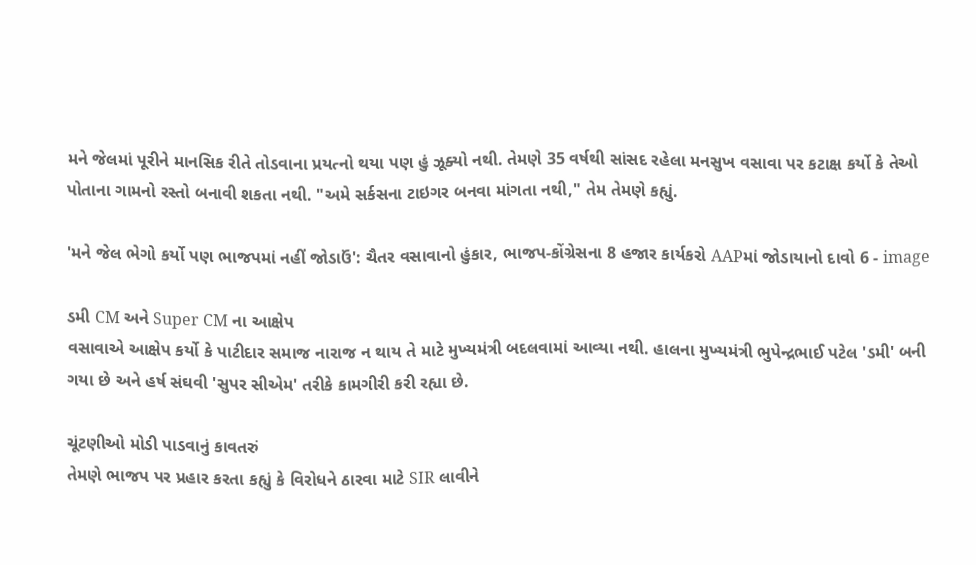મને જેલમાં પૂરીને માનસિક રીતે તોડવાના પ્રયત્નો થયા પણ હું ઝૂક્યો નથી. તેમણે 35 વર્ષથી સાંસદ રહેલા મનસુખ વસાવા પર કટાક્ષ કર્યો કે તેઓ પોતાના ગામનો રસ્તો બનાવી શકતા નથી. "અમે સર્કસના ટાઇગર બનવા માંગતા નથી," તેમ તેમણે કહ્યું.

'મને જેલ ભેગો કર્યો પણ ભાજપમાં નહીં જોડાઉં': ચૈતર વસાવાનો હુંકાર, ભાજપ-કોંગ્રેસના 8 હજાર કાર્યકરો AAPમાં જોડાયાનો દાવો 6 - image

ડમી CM અને Super CM ના આક્ષેપ
વસાવાએ આક્ષેપ કર્યો કે પાટીદાર સમાજ નારાજ ન થાય તે માટે મુખ્યમંત્રી બદલવામાં આવ્યા નથી. હાલના મુખ્યમંત્રી ભુપેન્દ્રભાઈ પટેલ 'ડમી' બની ગયા છે અને હર્ષ સંઘવી 'સુપર સીએમ' તરીકે કામગીરી કરી રહ્યા છે.

ચૂંટણીઓ મોડી પાડવાનું કાવતરું
તેમણે ભાજપ પર પ્રહાર કરતા કહ્યું કે વિરોધને ઠારવા માટે SIR લાવીને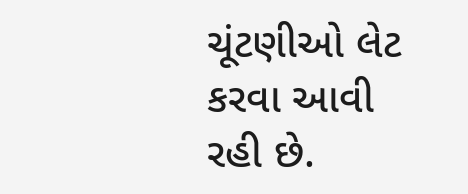ચૂંટણીઓ લેટ કરવા આવી રહી છે.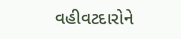વહીવટદારોને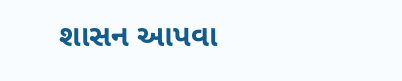શાસન આપવા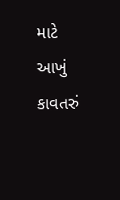માટે આખું કાવતરું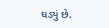ઘડ્યું છે.